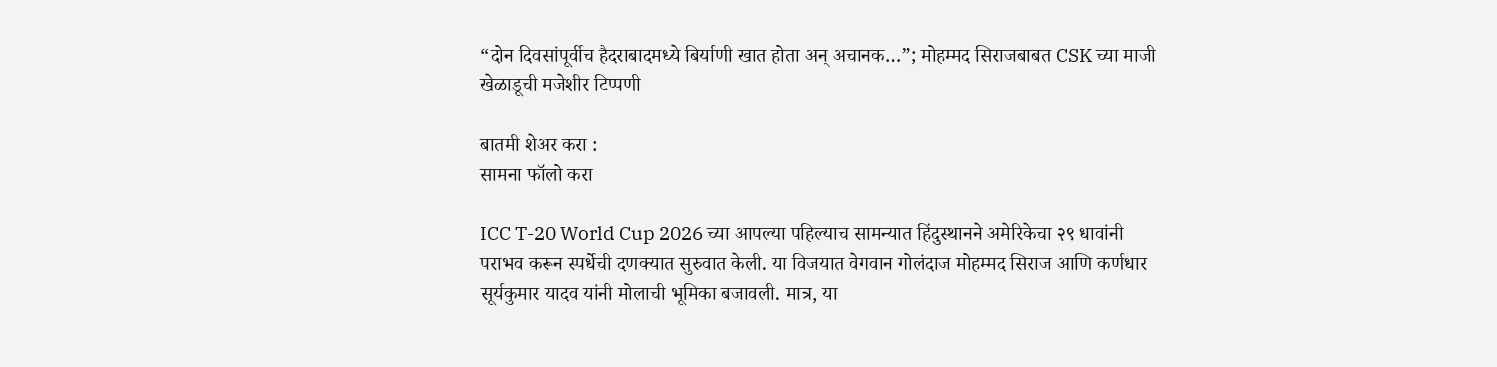“दोन दिवसांपूर्वीच हैदराबादमध्ये बिर्याणी खात होता अन् अचानक…”; मोहम्मद सिराजबाबत CSK च्या माजी खेळाडूची मजेशीर टिप्पणी

बातमी शेअर करा :
सामना फॉलो करा

ICC T-20 World Cup 2026 च्या आपल्या पहिल्याच सामन्यात हिंदुस्थानने अमेरिकेचा २९ धावांनी पराभव करून स्पर्धेची दणक्यात सुरुवात केली. या विजयात वेगवान गोलंदाज मोहम्मद सिराज आणि कर्णधार सूर्यकुमार यादव यांनी मोलाची भूमिका बजावली. मात्र, या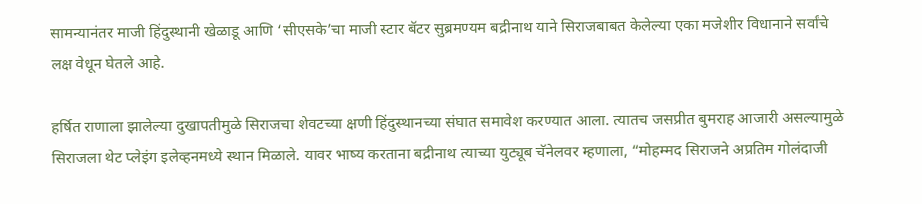सामन्यानंतर माजी हिंदुस्थानी खेळाडू आणि ‘सीएसके’चा माजी स्टार बॅटर सुब्रमण्यम बद्रीनाथ याने सिराजबाबत केलेल्या एका मजेशीर विधानाने सर्वांचे लक्ष वेधून घेतले आहे.

हर्षित राणाला झालेल्या दुखापतीमुळे सिराजचा शेवटच्या क्षणी हिंदुस्थानच्या संघात समावेश करण्यात आला. त्यातच जसप्रीत बुमराह आजारी असल्यामुळे सिराजला थेट प्लेइंग इलेव्हनमध्ये स्थान मिळाले. यावर भाष्य करताना बद्रीनाथ त्याच्या युट्यूब चॅनेलवर म्हणाला, “मोहम्मद सिराजने अप्रतिम गोलंदाजी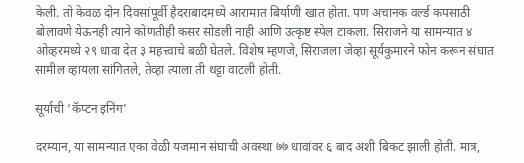केली. तो केवळ दोन दिवसांपूर्वी हैदराबादमध्ये आरामात बिर्याणी खात होता. पण अचानक वर्ल्ड कपसाठी बोलावणे येऊनही त्याने कोणतीही कसर सोडली नाही आणि उत्कृष्ट स्पेल टाकला. सिराजने या सामन्यात ४ ओव्हरमध्ये २९ धावा देत ३ महत्त्वाचे बळी घेतले. विशेष म्हणजे, सिराजला जेव्हा सूर्यकुमारने फोन करून संघात सामील व्हायला सांगितले, तेव्हा त्याला ती थट्टा वाटली होती.

सूर्याची ‘कॅप्टन इनिंग’

दरम्यान, या सामन्यात एका वेळी यजमान संघाची अवस्था ७७ धावांवर ६ बाद अशी बिकट झाली होती. मात्र,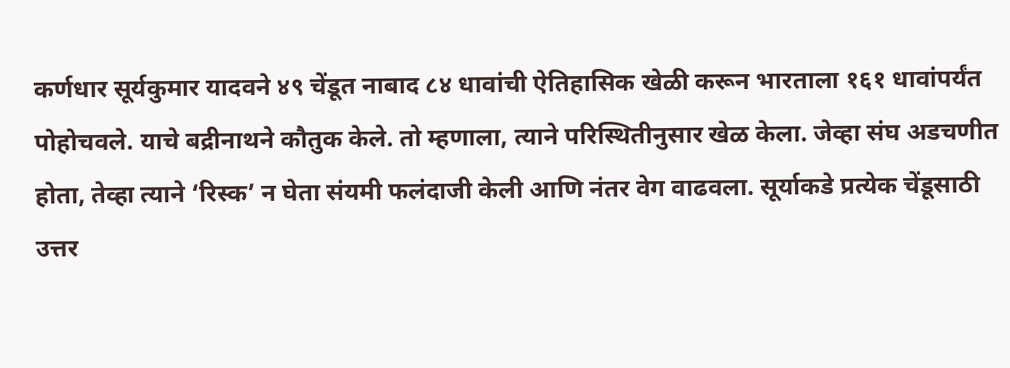कर्णधार सूर्यकुमार यादवने ४९ चेंडूत नाबाद ८४ धावांची ऐतिहासिक खेळी करून भारताला १६१ धावांपर्यंत पोहोचवले. याचे बद्रीनाथने कौतुक केले. तो म्हणाला, त्याने परिस्थितीनुसार खेळ केला. जेव्हा संघ अडचणीत होता, तेव्हा त्याने ‘रिस्क’ न घेता संयमी फलंदाजी केली आणि नंतर वेग वाढवला. सूर्याकडे प्रत्येक चेंडूसाठी उत्तर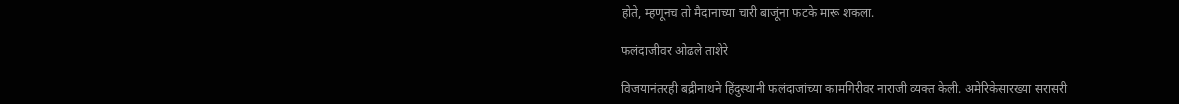होते, म्हणूनच तो मैदानाच्या चारी बाजूंना फटके मारू शकला.

फलंदाजीवर ओढले ताशेरे

विजयानंतरही बद्रीनाथने हिंदुस्थानी फलंदाजांच्या कामगिरीवर नाराजी व्यक्त केली. अमेरिकेसारख्या सरासरी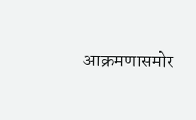आक्रमणासमोर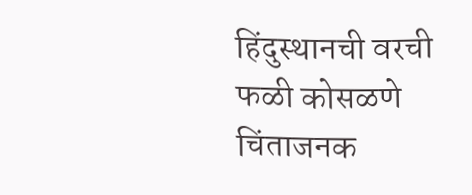हिंदुस्थानची वरची फळी कोसळणे चिंताजनक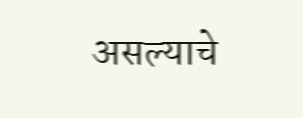असल्याचे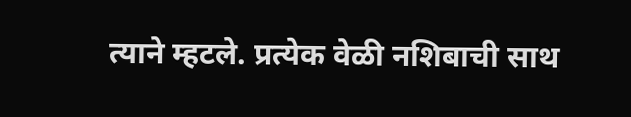त्याने म्हटले. प्रत्येक वेळी नशिबाची साथ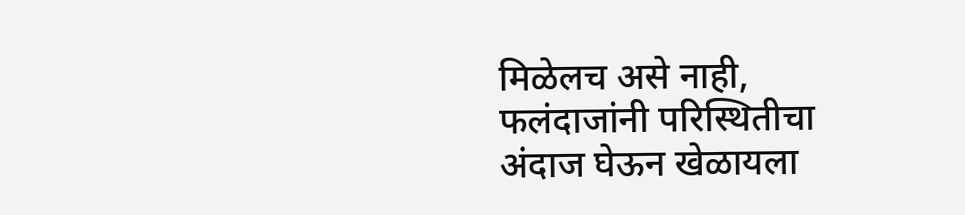मिळेलच असे नाही, फलंदाजांनी परिस्थितीचा अंदाज घेऊन खेळायला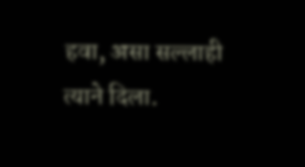हवा, असा सल्लाही त्याने दिला.